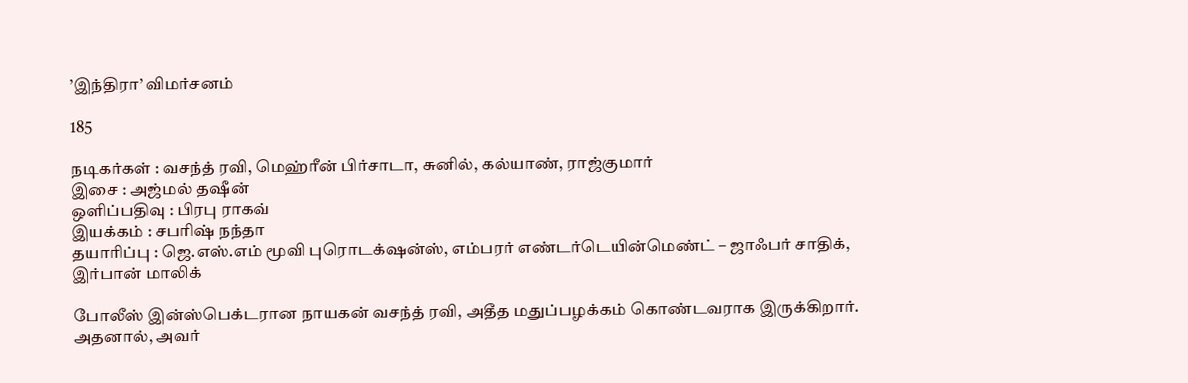’இந்திரா’ விமர்சனம்

185

நடிகர்கள் : வசந்த் ரவி, மெஹ்ரீன் பிர்சாடா, சுனில், கல்யாண், ராஜ்குமார்
இசை : அஜ்மல் தஷீன்
ஒளிப்பதிவு : பிரபு ராகவ்
இயக்கம் : சபரிஷ் நந்தா
தயாரிப்பு : ஜெ.எஸ்.எம் மூவி புரொடக்‌ஷன்ஸ், எம்பரர் எண்டர்டெயின்மெண்ட் – ஜாஃபர் சாதிக், இர்பான் மாலிக்

போலீஸ் இன்ஸ்பெக்டரான நாயகன் வசந்த் ரவி, அதீத மதுப்பழக்கம் கொண்டவராக இருக்கிறார். அதனால், அவர்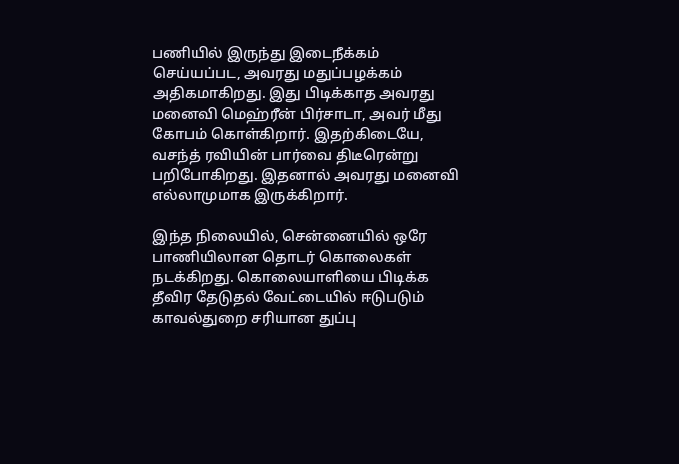பணியில் இருந்து இடைநீக்கம் செய்யப்பட, அவரது மதுப்பழக்கம் அதிகமாகிறது. இது பிடிக்காத அவரது மனைவி மெஹ்ரீன் பிர்சாடா, அவர் மீது கோபம் கொள்கிறார். இதற்கிடையே, வசந்த் ரவியின் பார்வை திடீரென்று பறிபோகிறது. இதனால் அவரது மனைவி எல்லாமுமாக இருக்கிறார்.

இந்த நிலையில், சென்னையில் ஒரே பாணியிலான தொடர் கொலைகள் நடக்கிறது. கொலையாளியை பிடிக்க தீவிர தேடுதல் வேட்டையில் ஈடுபடும் காவல்துறை சரியான துப்பு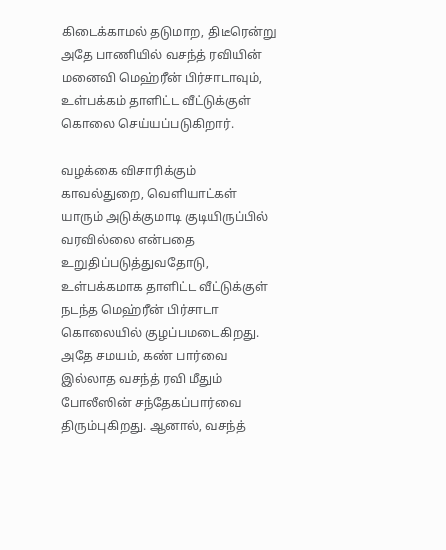கிடைக்காமல் தடுமாற, திடீரென்று அதே பாணியில் வசந்த் ரவியின் மனைவி மெஹ்ரீன் பிர்சாடாவும், உள்பக்கம் தாளிட்ட வீட்டுக்குள் கொலை செய்யப்படுகிறார்.

வழக்கை விசாரிக்கும் காவல்துறை, வெளியாட்கள் யாரும் அடுக்குமாடி குடியிருப்பில் வரவில்லை என்பதை உறுதிப்படுத்துவதோடு, உள்பக்கமாக தாளிட்ட வீட்டுக்குள் நடந்த மெஹ்ரீன் பிர்சாடா கொலையில் குழப்பமடைகிறது. அதே சமயம், கண் பார்வை இல்லாத வசந்த் ரவி மீதும் போலீஸின் சந்தேகப்பார்வை திரும்புகிறது. ஆனால், வசந்த்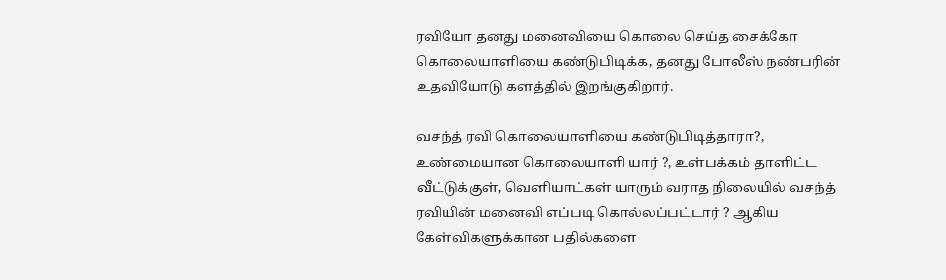ரவியோ தனது மனைவியை கொலை செய்த சைக்கோ கொலையாளியை கண்டுபிடிக்க, தனது போலீஸ் நண்பரின் உதவியோடு களத்தில் இறங்குகிறார்.

வசந்த் ரவி கொலையாளியை கண்டுபிடித்தாரா?, உண்மையான கொலையாளி யார் ?, உள்பக்கம் தாளிட்ட வீட்டுக்குள், வெளியாட்கள் யாரும் வராத நிலையில் வசந்த் ரவியின் மனைவி எப்படி கொல்லப்பட்டார் ? ஆகிய கேள்விகளுக்கான பதில்களை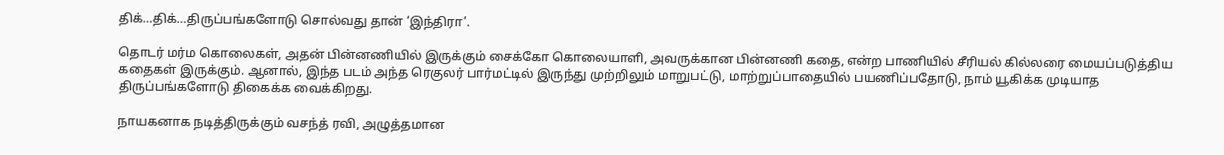திக்…திக்…திருப்பங்களோடு சொல்வது தான் ‘இந்திரா’.

தொடர் மர்ம கொலைகள், அதன் பின்னணியில் இருக்கும் சைக்கோ கொலையாளி, அவருக்கான பின்னணி கதை, என்ற பாணியில் சீரியல் கில்லரை மையப்படுத்திய கதைகள் இருக்கும். ஆனால், இந்த படம் அந்த ரெகுலர் பார்மட்டில் இருந்து முற்றிலும் மாறுபட்டு, மாற்றுப்பாதையில் பயணிப்பதோடு, நாம் யூகிக்க முடியாத திருப்பங்களோடு திகைக்க வைக்கிறது.

நாயகனாக நடித்திருக்கும் வசந்த் ரவி, அழுத்தமான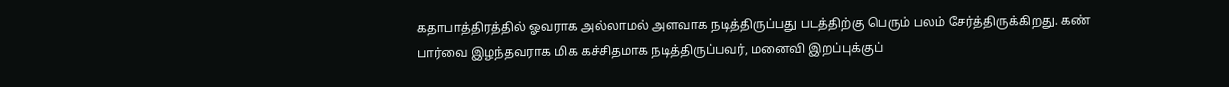கதாபாத்திரத்தில் ஓவராக அல்லாமல் அளவாக நடித்திருப்பது படத்திற்கு பெரும் பலம் சேர்த்திருக்கிறது. கண் பார்வை இழந்தவராக மிக கச்சிதமாக நடித்திருப்பவர், மனைவி இறப்புக்குப்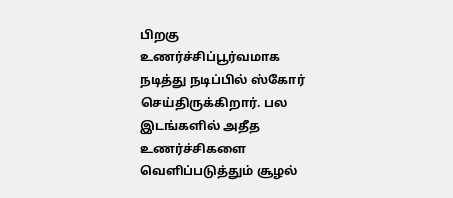பிறகு உணர்ச்சிப்பூர்வமாக நடித்து நடிப்பில் ஸ்கோர் செய்திருக்கிறார். பல இடங்களில் அதீத உணர்ச்சிகளை வெளிப்படுத்தும் சூழல்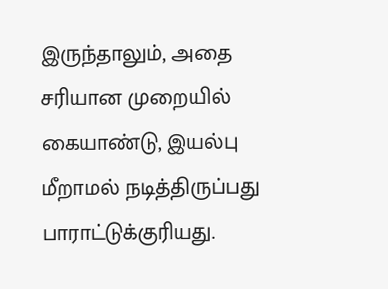இருந்தாலும், அதை சரியான முறையில் கையாண்டு, இயல்பு மீறாமல் நடித்திருப்பது பாராட்டுக்குரியது.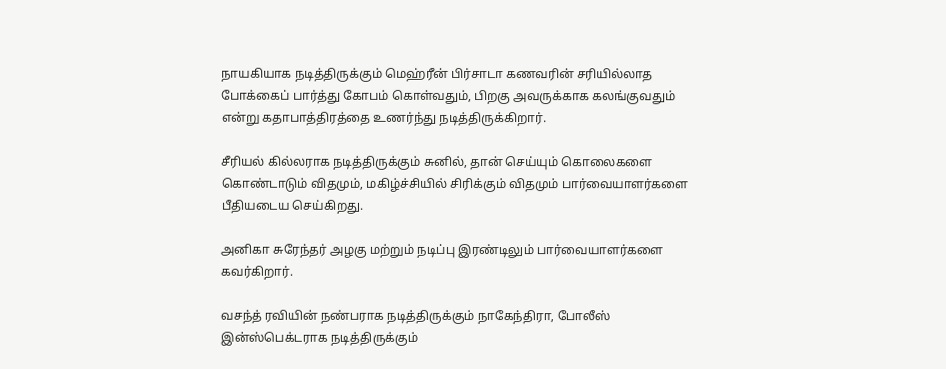நாயகியாக நடித்திருக்கும் மெஹ்ரீன் பிர்சாடா கணவரின் சரியில்லாத போக்கைப் பார்த்து கோபம் கொள்வதும், பிறகு அவருக்காக கலங்குவதும் என்று கதாபாத்திரத்தை உணர்ந்து நடித்திருக்கிறார்.

சீரியல் கில்லராக நடித்திருக்கும் சுனில், தான் செய்யும் கொலைகளை கொண்டாடும் விதமும், மகிழ்ச்சியில் சிரிக்கும் விதமும் பார்வையாளர்களை பீதியடைய செய்கிறது.

அனிகா சுரேந்தர் அழகு மற்றும் நடிப்பு இரண்டிலும் பார்வையாளர்களை கவர்கிறார்.

வசந்த் ரவியின் நண்பராக நடித்திருக்கும் நாகேந்திரா, போலீஸ் இன்ஸ்பெக்டராக நடித்திருக்கும்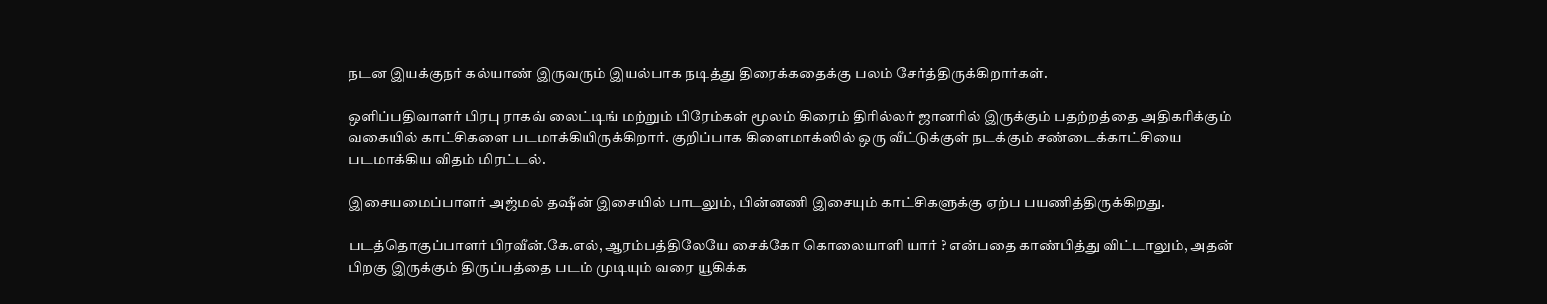நடன இயக்குநர் கல்யாண் இருவரும் இயல்பாக நடித்து திரைக்கதைக்கு பலம் சேர்த்திருக்கிறார்கள்.

ஒளிப்பதிவாளர் பிரபு ராகவ் லைட்டிங் மற்றும் பிரேம்கள் மூலம் கிரைம் திரில்லர் ஜானரில் இருக்கும் பதற்றத்தை அதிகரிக்கும் வகையில் காட்சிகளை படமாக்கியிருக்கிறார். குறிப்பாக கிளைமாக்ஸில் ஒரு வீட்டுக்குள் நடக்கும் சண்டைக்காட்சியை படமாக்கிய விதம் மிரட்டல்.

இசையமைப்பாளர் அஜ்மல் தஷீன் இசையில் பாடலும், பின்னணி இசையும் காட்சிகளுக்கு ஏற்ப பயணித்திருக்கிறது.

படத்தொகுப்பாளர் பிரவீன்.கே.எல், ஆரம்பத்திலேயே சைக்கோ கொலையாளி யார் ? என்பதை காண்பித்து விட்டாலும், அதன் பிறகு இருக்கும் திருப்பத்தை படம் முடியும் வரை யூகிக்க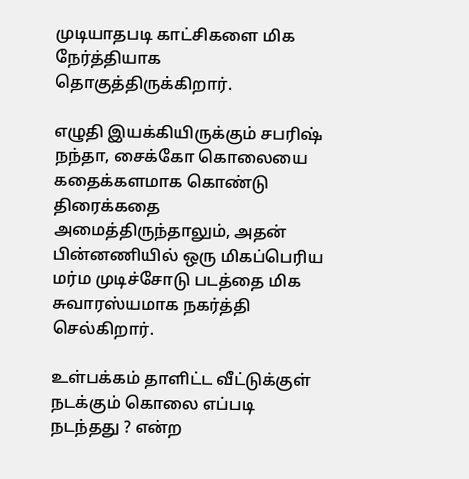முடியாதபடி காட்சிகளை மிக நேர்த்தியாக தொகுத்திருக்கிறார்.

எழுதி இயக்கியிருக்கும் சபரிஷ் நந்தா, சைக்கோ கொலையை கதைக்களமாக கொண்டு திரைக்கதை அமைத்திருந்தாலும், அதன் பின்னணியில் ஒரு மிகப்பெரிய மர்ம முடிச்சோடு படத்தை மிக சுவாரஸ்யமாக நகர்த்தி செல்கிறார்.

உள்பக்கம் தாளிட்ட வீட்டுக்குள் நடக்கும் கொலை எப்படி நடந்தது ? என்ற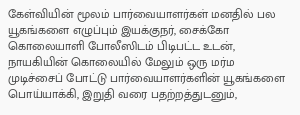கேள்வியின் மூலம் பார்வையாளர்கள் மனதில் பல யூகங்களை எழுப்பும் இயக்குநர், சைக்கோ கொலையாளி போலீஸிடம் பிடிபட்ட உடன், நாயகியின் கொலையில் மேலும் ஒரு மர்ம முடிச்சைப் போட்டு பார்வையாளர்களின் யூகங்களை பொய்யாக்கி, இறுதி வரை பதற்றத்துடனும்,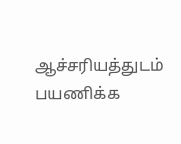ஆச்சரியத்துடம் பயணிக்க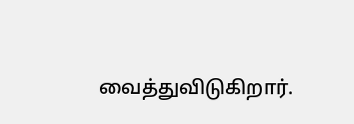வைத்துவிடுகிறார்.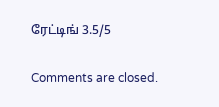ரேட்டிங் 3.5/5

Comments are closed.